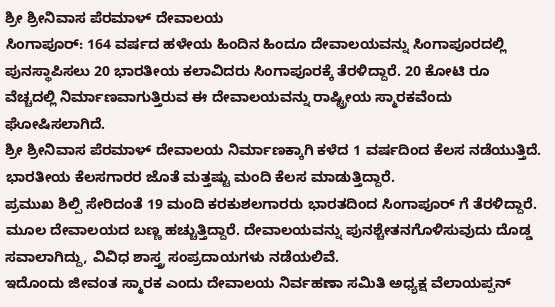ಶ್ರೀ ಶ್ರೀನಿವಾಸ ಪೆರಮಾಳ್ ದೇವಾಲಯ
ಸಿಂಗಾಪೂರ್: 164 ವರ್ಷದ ಹಳೇಯ ಹಿಂದಿನ ಹಿಂದೂ ದೇವಾಲಯವನ್ನು ಸಿಂಗಾಪೂರದಲ್ಲಿ ಪುನಸ್ಥಾಪಿಸಲು 20 ಭಾರತೀಯ ಕಲಾವಿದರು ಸಿಂಗಾಪೂರಕ್ಕೆ ತೆರಳಿದ್ದಾರೆ. 20 ಕೋಟಿ ರೂ ವೆಚ್ಚದಲ್ಲಿ ನಿರ್ಮಾಣವಾಗುತ್ತಿರುವ ಈ ದೇವಾಲಯವನ್ನು ರಾಷ್ಟ್ರೀಯ ಸ್ಮಾರಕವೆಂದು ಘೋಷಿಸಲಾಗಿದೆ.
ಶ್ರೀ ಶ್ರೀನಿವಾಸ ಪೆರಮಾಳ್ ದೇವಾಲಯ ನಿರ್ಮಾಣಕ್ಕಾಗಿ ಕಳೆದ 1 ವರ್ಷದಿಂದ ಕೆಲಸ ನಡೆಯುತ್ತಿದೆ. ಭಾರತೀಯ ಕೆಲಸಗಾರರ ಜೊತೆ ಮತ್ತಷ್ಟು ಮಂದಿ ಕೆಲಸ ಮಾಡುತ್ತಿದ್ದಾರೆ.
ಪ್ರಮುಖ ಶಿಲ್ಪಿ ಸೇರಿದಂತೆ 19 ಮಂದಿ ಕರಕುಶಲಗಾರರು ಭಾರತದಿಂದ ಸಿಂಗಾಪೂರ್ ಗೆ ತೆರಳಿದ್ದಾರೆ. ಮೂಲ ದೇವಾಲಯದ ಬಣ್ಣ ಹಚ್ಚುತ್ತಿದ್ದಾರೆ. ದೇವಾಲಯವನ್ನು ಪುನಶ್ಚೇತನಗೊಳಿಸುವುದು ದೊಡ್ಡ ಸವಾಲಾಗಿದ್ದು, ವಿವಿಧ ಶಾಸ್ತ್ರ ಸಂಪ್ರದಾಯಗಳು ನಡೆಯಲಿವೆ.
ಇದೊಂದು ಜೀವಂತ ಸ್ಮಾರಕ ಎಂದು ದೇವಾಲಯ ನಿರ್ವಹಣಾ ಸಮಿತಿ ಅಧ್ಯಕ್ಷ ವೆಲಾಯಪ್ಪನ್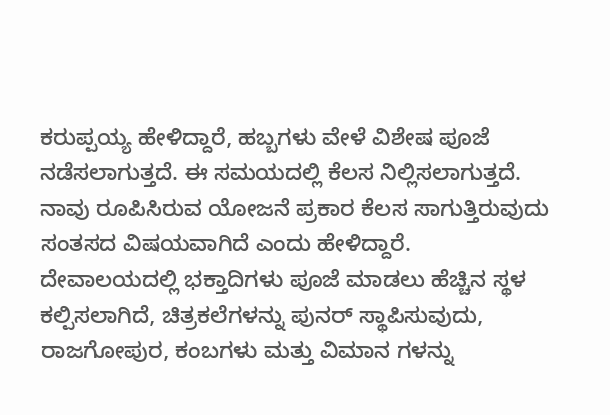ಕರುಪ್ಪಯ್ಯ ಹೇಳಿದ್ದಾರೆ, ಹಬ್ಬಗಳು ವೇಳೆ ವಿಶೇಷ ಪೂಜೆ ನಡೆಸಲಾಗುತ್ತದೆ. ಈ ಸಮಯದಲ್ಲಿ ಕೆಲಸ ನಿಲ್ಲಿಸಲಾಗುತ್ತದೆ. ನಾವು ರೂಪಿಸಿರುವ ಯೋಜನೆ ಪ್ರಕಾರ ಕೆಲಸ ಸಾಗುತ್ತಿರುವುದು ಸಂತಸದ ವಿಷಯವಾಗಿದೆ ಎಂದು ಹೇಳಿದ್ದಾರೆ.
ದೇವಾಲಯದಲ್ಲಿ ಭಕ್ತಾದಿಗಳು ಪೂಜೆ ಮಾಡಲು ಹೆಚ್ಚಿನ ಸ್ಥಳ ಕಲ್ಪಿಸಲಾಗಿದೆ, ಚಿತ್ರಕಲೆಗಳನ್ನು ಪುನರ್ ಸ್ಥಾಪಿಸುವುದು, ರಾಜಗೋಪುರ, ಕಂಬಗಳು ಮತ್ತು ವಿಮಾನ ಗಳನ್ನು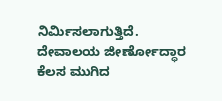ನಿರ್ಮಿಸಲಾಗುತ್ತಿದೆ.
ದೇವಾಲಯ ಜೀರ್ಣೋದ್ಧಾರ ಕೆಲಸ ಮುಗಿದ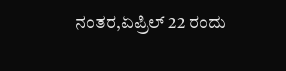ನಂತರ,ಏಪ್ರಿಲ್ 22 ರಂದು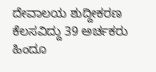ದೇವಾಲಯ ಶುದ್ದೀಕರಣ ಕೆಲಸವಿದ್ದು 39 ಅರ್ಚಕರು ಹಿಂದೂ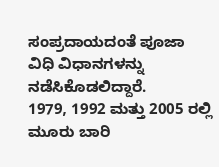ಸಂಪ್ರದಾಯದಂತೆ ಪೂಜಾ ವಿಧಿ ವಿಧಾನಗಳನ್ನು ನಡೆಸಿಕೊಡಲಿದ್ದಾರೆ.
1979, 1992 ಮತ್ತು 2005 ರಲ್ಲಿ ಮೂರು ಬಾರಿ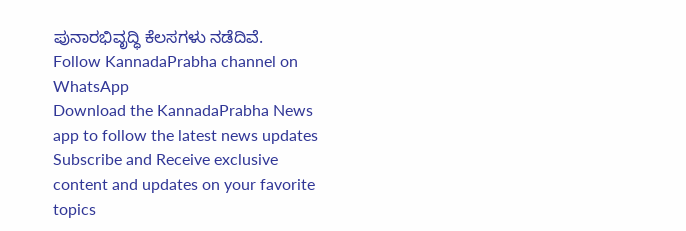ಪುನಾರಭಿವೃದ್ಧಿ ಕೆಲಸಗಳು ನಡೆದಿವೆ.
Follow KannadaPrabha channel on WhatsApp
Download the KannadaPrabha News app to follow the latest news updates
Subscribe and Receive exclusive content and updates on your favorite topics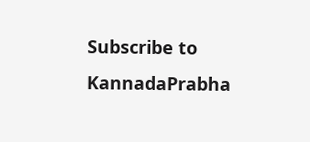Subscribe to KannadaPrabha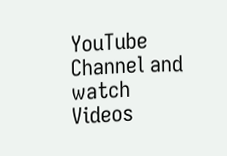YouTube Channel and watch Videos